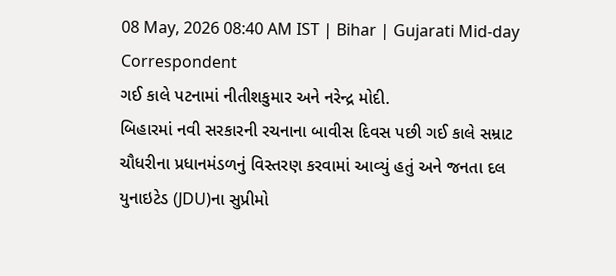08 May, 2026 08:40 AM IST | Bihar | Gujarati Mid-day Correspondent
ગઈ કાલે પટનામાં નીતીશકુમાર અને નરેન્દ્ર મોદી.
બિહારમાં નવી સરકારની રચનાના બાવીસ દિવસ પછી ગઈ કાલે સમ્રાટ ચૌધરીના પ્રધાનમંડળનું વિસ્તરણ કરવામાં આવ્યું હતું અને જનતા દલ યુનાઇટેડ (JDU)ના સુપ્રીમો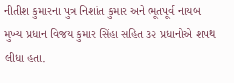નીતીશ કુમારના પુત્ર નિશાંત કુમાર અને ભૂતપૂર્વ નાયબ મુખ્ય પ્રધાન વિજય કુમાર સિંહા સહિત ૩૨ પ્રધાનોએ શપથ લીધા હતા.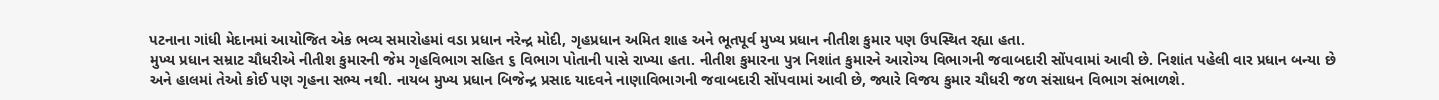પટનાના ગાંધી મેદાનમાં આયોજિત એક ભવ્ય સમારોહમાં વડા પ્રધાન નરેન્દ્ર મોદી, ગૃહપ્રધાન અમિત શાહ અને ભૂતપૂર્વ મુખ્ય પ્રધાન નીતીશ કુમાર પણ ઉપસ્થિત રહ્યા હતા.
મુખ્ય પ્રધાન સમ્રાટ ચૌધરીએ નીતીશ કુમારની જેમ ગૃહવિભાગ સહિત ૬ વિભાગ પોતાની પાસે રાખ્યા હતા. નીતીશ કુમારના પુત્ર નિશાંત કુમારને આરોગ્ય વિભાગની જવાબદારી સોંપવામાં આવી છે. નિશાંત પહેલી વાર પ્રધાન બન્યા છે અને હાલમાં તેઓ કોઈ પણ ગૃહના સભ્ય નથી. નાયબ મુખ્ય પ્રધાન બિજેન્દ્ર પ્રસાદ યાદવને નાણાવિભાગની જવાબદારી સોંપવામાં આવી છે, જ્યારે વિજય કુમાર ચૌધરી જળ સંસાધન વિભાગ સંભાળશે.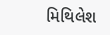મિથિલેશ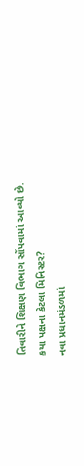તિવારીને શિક્ષણ વિભાગ સોંપવામાં આવ્યો છે.
કયા પક્ષના કેટલા મિનિસ્ટર?
નવા પ્રધાનમંડળમાં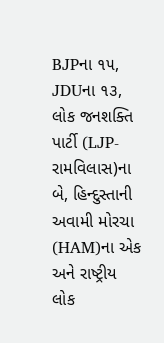BJPના ૧૫, JDUના ૧૩, લોક જનશક્તિ પાર્ટી (LJP-રામવિલાસ)ના બે, હિન્દુસ્તાની અવામી મોરચા (HAM)ના એક અને રાષ્ટ્રીય લોક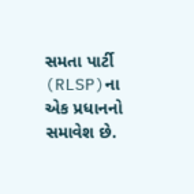સમતા પાર્ટી (RLSP)ના એક પ્રધાનનો સમાવેશ છે.